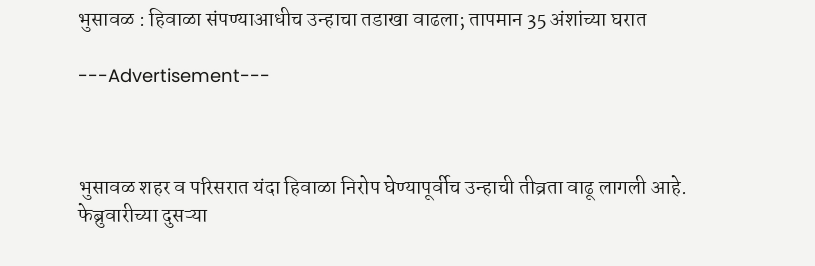भुसावळ : हिवाळा संपण्याआधीच उन्हाचा तडाखा वाढला; तापमान 35 अंशांच्या घरात

---Advertisement---



भुसावळ शहर व परिसरात यंदा हिवाळा निरोप घेण्यापूर्वीच उन्हाची तीव्रता वाढू लागली आहे. फेब्रुवारीच्या दुसऱ्या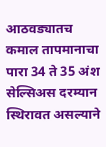आठवड्यातच कमाल तापमानाचा पारा 34 ते 35 अंश सेल्सिअस दरम्यान स्थिरावत असल्याने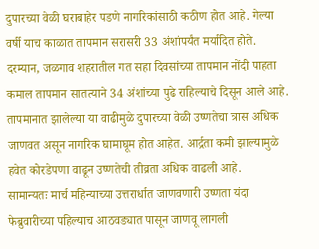दुपारच्या वेळी घराबाहेर पडणे नागरिकांसाठी कठीण होत आहे. गेल्या वर्षी याच काळात तापमान सरासरी 33 अंशांपर्यंत मर्यादित होते.
दरम्यान, जळगाव शहरातील गत सहा दिवसांच्या तापमान नोंदी पाहता कमाल तापमान सातत्याने 34 अंशांच्या पुढे राहिल्याचे दिसून आले आहे. तापमानात झालेल्या या वाढीमुळे दुपारच्या वेळी उष्णतेचा त्रास अधिक जाणवत असून नागरिक घामाघूम होत आहेत. आर्द्रता कमी झाल्यामुळे हवेत कोरडेपणा वाढून उष्णतेची तीव्रता अधिक वाढली आहे.
सामान्यतः मार्च महिन्याच्या उत्तरार्धात जाणवणारी उष्णता यंदा फेब्रुवारीच्या पहिल्याच आठवड्यात पासून जाणवू लागली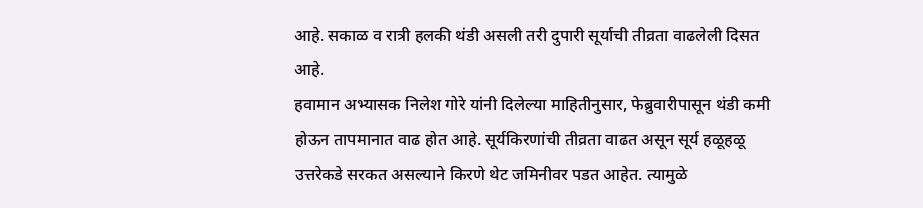आहे. सकाळ व रात्री हलकी थंडी असली तरी दुपारी सूर्याची तीव्रता वाढलेली दिसत आहे.
हवामान अभ्यासक निलेश गोरे यांनी दिलेल्या माहितीनुसार, फेब्रुवारीपासून थंडी कमी होऊन तापमानात वाढ होत आहे. सूर्यकिरणांची तीव्रता वाढत असून सूर्य हळूहळू उत्तरेकडे सरकत असल्याने किरणे थेट जमिनीवर पडत आहेत. त्यामुळे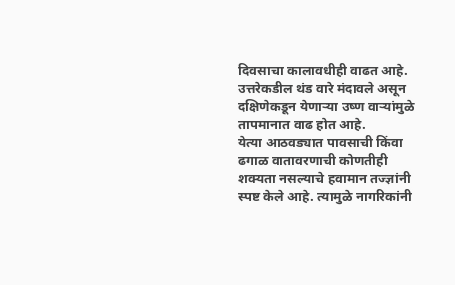दिवसाचा कालावधीही वाढत आहे. उत्तरेकडील थंड वारे मंदावले असून दक्षिणेकडून येणाऱ्या उष्ण वाऱ्यांमुळे तापमानात वाढ होत आहे.
येत्या आठवड्यात पावसाची किंवा ढगाळ वातावरणाची कोणतीही शक्यता नसल्याचे हवामान तज्ज्ञांनी स्पष्ट केले आहे. त्यामुळे नागरिकांनी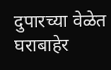दुपारच्या वेळेत घराबाहेर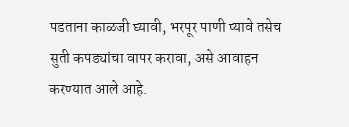पडताना काळजी घ्यावी, भरपूर पाणी प्यावे तसेच सुती कपड्यांचा वापर करावा, असे आवाहन करण्यात आले आहे.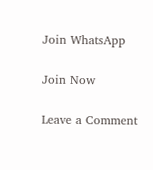Join WhatsApp

Join Now

Leave a Comment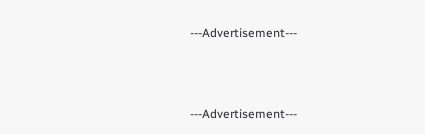---Advertisement---



---Advertisement---